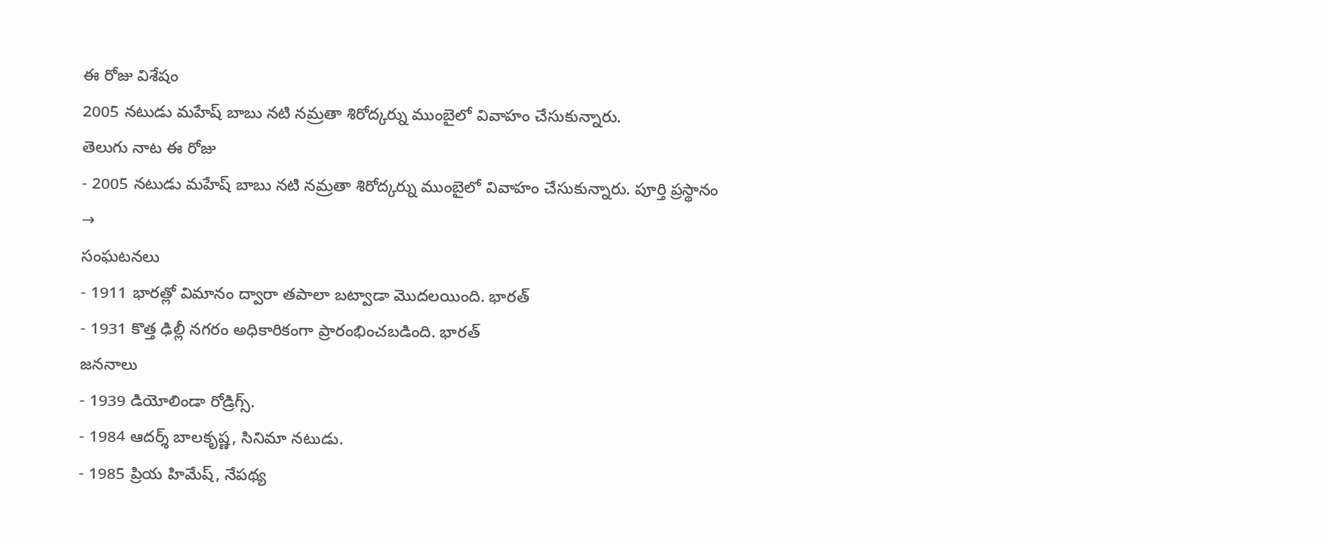ఈ రోజు విశేషం
2005 నటుడు మహేష్ బాబు నటి నమ్రతా శిరోద్కర్ను ముంబైలో వివాహం చేసుకున్నారు.
తెలుగు నాట ఈ రోజు
- 2005 నటుడు మహేష్ బాబు నటి నమ్రతా శిరోద్కర్ను ముంబైలో వివాహం చేసుకున్నారు. పూర్తి ప్రస్థానం →
సంఘటనలు
- 1911 భారత్లో విమానం ద్వారా తపాలా బట్వాడా మొదలయింది. భారత్
- 1931 కొత్త ఢిల్లీ నగరం అధికారికంగా ప్రారంభించబడింది. భారత్
జననాలు
- 1939 డియోలిండా రోడ్రిగ్స్.
- 1984 ఆదర్శ్ బాలకృష్ణ, సినిమా నటుడు.
- 1985 ప్రియ హిమేష్, నేపథ్య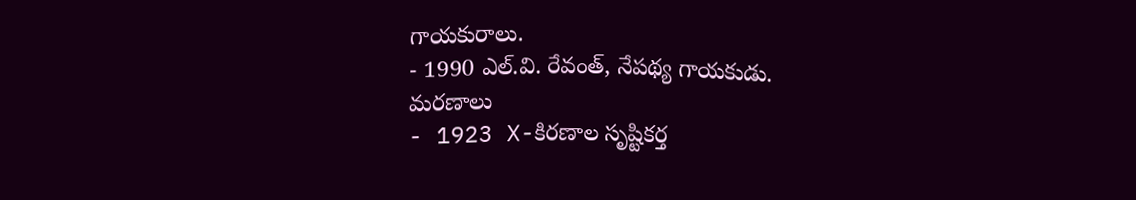గాయకురాలు.
- 1990 ఎల్.వి. రేవంత్, నేపథ్య గాయకుడు.
మరణాలు
- 1923 X-కిరణాల సృష్టికర్త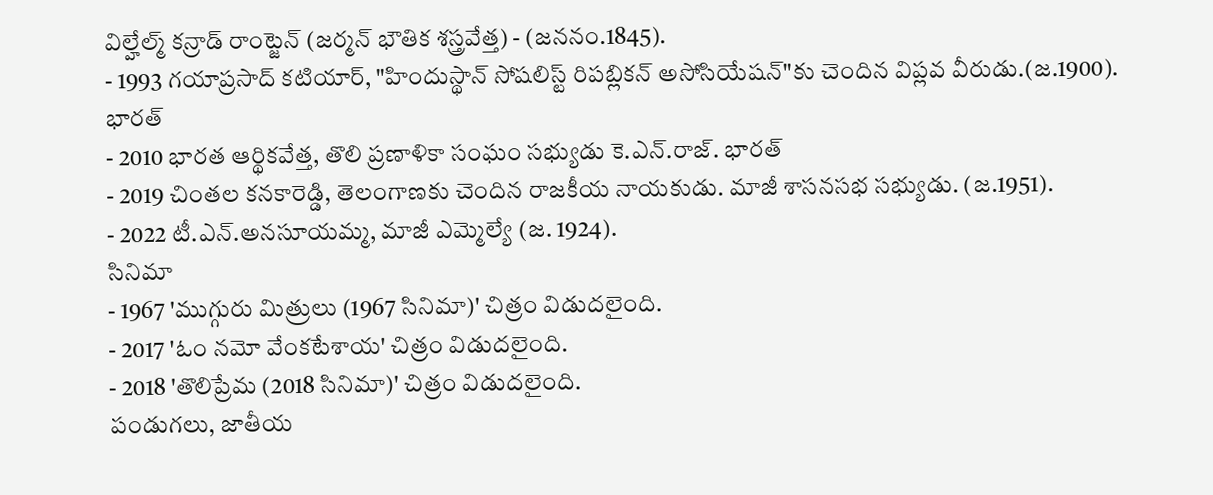విల్హేల్మ్ కన్రాడ్ రాంట్జెన్ (జర్మన్ భౌతిక శస్త్రవేత్త) - (జననం.1845).
- 1993 గయాప్రసాద్ కటియార్, "హిందుస్థాన్ సోషలిస్ట్ రిపబ్లికన్ అసోసియేషన్"కు చెందిన విప్లవ వీరుడు.(జ.1900). భారత్
- 2010 భారత ఆర్థికవేత్త, తొలి ప్రణాళికా సంఘం సభ్యుడు కె.ఎన్.రాజ్. భారత్
- 2019 చింతల కనకారెడ్డి, తెలంగాణకు చెందిన రాజకీయ నాయకుడు. మాజీ శాసనసభ సభ్యుడు. (జ.1951).
- 2022 టీ.ఎన్.అనసూయమ్మ, మాజీ ఎమ్మెల్యే (జ. 1924).
సినిమా
- 1967 'ముగ్గురు మిత్రులు (1967 సినిమా)' చిత్రం విడుదలైంది.
- 2017 'ఓం నమో వేంకటేశాయ' చిత్రం విడుదలైంది.
- 2018 'తొలిప్రేమ (2018 సినిమా)' చిత్రం విడుదలైంది.
పండుగలు, జాతీయ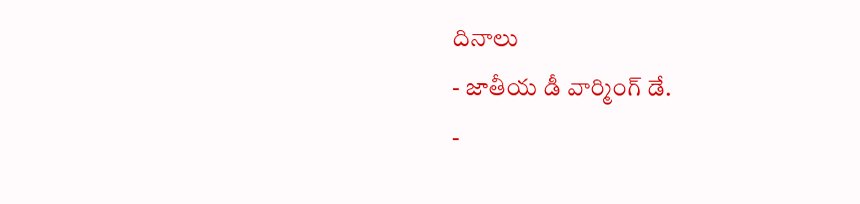దినాలు
- జాతీయ డీ వార్మింగ్ డే.
-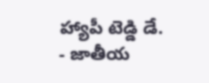హ్యాపీ టెడ్డి డే.
- జాతీయ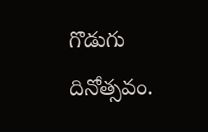గొడుగు దినోత్సవం.